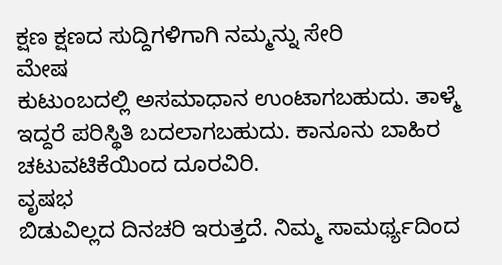ಕ್ಷಣ ಕ್ಷಣದ ಸುದ್ದಿಗಳಿಗಾಗಿ ನಮ್ಮನ್ನು ಸೇರಿ
ಮೇಷ
ಕುಟುಂಬದಲ್ಲಿ ಅಸಮಾಧಾನ ಉಂಟಾಗಬಹುದು. ತಾಳ್ಮೆ ಇದ್ದರೆ ಪರಿಸ್ಥಿತಿ ಬದಲಾಗಬಹುದು. ಕಾನೂನು ಬಾಹಿರ ಚಟುವಟಿಕೆಯಿಂದ ದೂರವಿರಿ.
ವೃಷಭ
ಬಿಡುವಿಲ್ಲದ ದಿನಚರಿ ಇರುತ್ತದೆ. ನಿಮ್ಮ ಸಾಮರ್ಥ್ಯದಿಂದ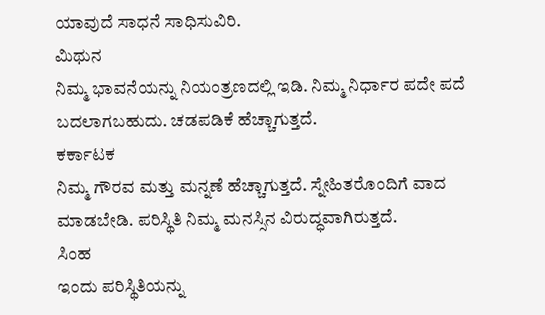ಯಾವುದೆ ಸಾಧನೆ ಸಾಧಿಸುವಿರಿ.
ಮಿಥುನ
ನಿಮ್ಮ ಭಾವನೆಯನ್ನು ನಿಯಂತ್ರಣದಲ್ಲಿ ಇಡಿ. ನಿಮ್ಮ ನಿರ್ಧಾರ ಪದೇ ಪದೆ ಬದಲಾಗಬಹುದು. ಚಡಪಡಿಕೆ ಹೆಚ್ಚಾಗುತ್ತದೆ.
ಕರ್ಕಾಟಕ
ನಿಮ್ಮ ಗೌರವ ಮತ್ತು ಮನ್ನಣೆ ಹೆಚ್ಚಾಗುತ್ತದೆ. ಸ್ನೇಹಿತರೊಂದಿಗೆ ವಾದ ಮಾಡಬೇಡಿ. ಪರಿಸ್ಥಿತಿ ನಿಮ್ಮ ಮನಸ್ಸಿನ ವಿರುದ್ಧವಾಗಿರುತ್ತದೆ.
ಸಿಂಹ
ಇಂದು ಪರಿಸ್ಥಿತಿಯನ್ನು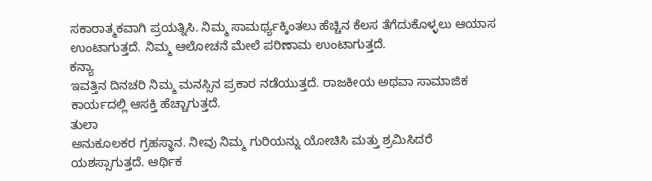ಸಕಾರಾತ್ಮಕವಾಗಿ ಪ್ರಯತ್ನಿಸಿ. ನಿಮ್ಮ ಸಾಮರ್ಥ್ಯಕ್ಕಿಂತಲು ಹೆಚ್ಚಿನ ಕೆಲಸ ತೆಗೆದುಕೊಳ್ಳಲು ಆಯಾಸ ಉಂಟಾಗುತ್ತದೆ. ನಿಮ್ಮ ಆಲೋಚನೆ ಮೇಲೆ ಪರಿಣಾಮ ಉಂಟಾಗುತ್ತದೆ.
ಕನ್ಯಾ
ಇವತ್ತಿನ ದಿನಚರಿ ನಿಮ್ಮ ಮನಸ್ಸಿನ ಪ್ರಕಾರ ನಡೆಯುತ್ತದೆ. ರಾಜಕೀಯ ಅಥವಾ ಸಾಮಾಜಿಕ ಕಾರ್ಯದಲ್ಲಿ ಆಸಕ್ತಿ ಹೆಚ್ಚಾಗುತ್ತದೆ.
ತುಲಾ
ಅನುಕೂಲಕರ ಗ್ರಹಸ್ಥಾನ. ನೀವು ನಿಮ್ಮ ಗುರಿಯನ್ನು ಯೋಚಿಸಿ ಮತ್ತು ಶ್ರಮಿಸಿದರೆ ಯಶಸ್ಸಾಗುತ್ತದೆ. ಆರ್ಥಿಕ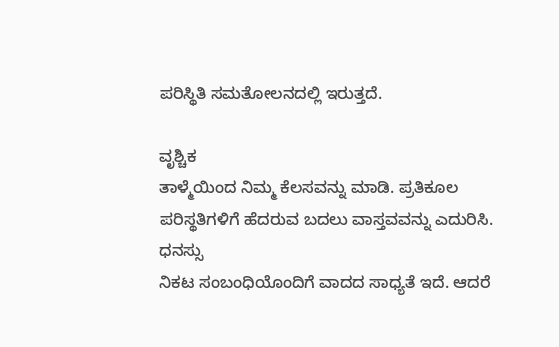ಪರಿಸ್ಥಿತಿ ಸಮತೋಲನದಲ್ಲಿ ಇರುತ್ತದೆ.

ವೃಶ್ಚಿಕ
ತಾಳ್ಮೆಯಿಂದ ನಿಮ್ಮ ಕೆಲಸವನ್ನು ಮಾಡಿ. ಪ್ರತಿಕೂಲ ಪರಿಸ್ಥತಿಗಳಿಗೆ ಹೆದರುವ ಬದಲು ವಾಸ್ತವವನ್ನು ಎದುರಿಸಿ.
ಧನಸ್ಸು
ನಿಕಟ ಸಂಬಂಧಿಯೊಂದಿಗೆ ವಾದದ ಸಾಧ್ಯತೆ ಇದೆ. ಆದರೆ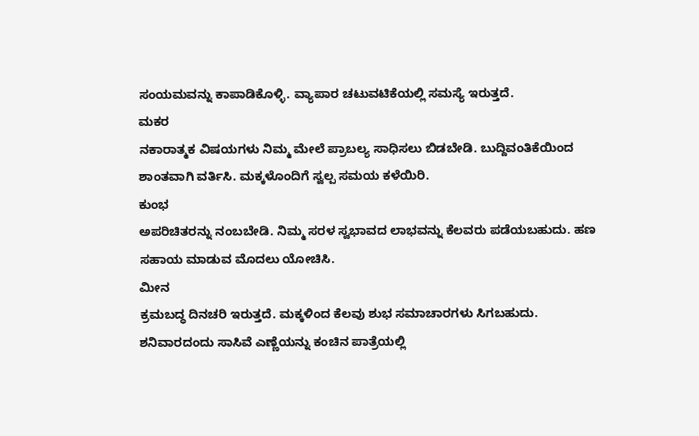ಸಂಯಮವನ್ನು ಕಾಪಾಡಿಕೊಳ್ಳಿ. ವ್ಯಾಪಾರ ಚಟುವಟಿಕೆಯಲ್ಲಿ ಸಮಸ್ಯೆ ಇರುತ್ತದೆ.
ಮಕರ
ನಕಾರಾತ್ಮಕ ವಿಷಯಗಳು ನಿಮ್ಮ ಮೇಲೆ ಪ್ರಾಬಲ್ಯ ಸಾಧಿಸಲು ಬಿಡಬೇಡಿ. ಬುದ್ದಿವಂತಿಕೆಯಿಂದ ಶಾಂತವಾಗಿ ವರ್ತಿಸಿ. ಮಕ್ಕಳೊಂದಿಗೆ ಸ್ವಲ್ಪ ಸಮಯ ಕಳೆಯಿರಿ.
ಕುಂಭ
ಅಪರಿಚಿತರನ್ನು ನಂಬಬೇಡಿ. ನಿಮ್ಮ ಸರಳ ಸ್ವಭಾವದ ಲಾಭವನ್ನು ಕೆಲವರು ಪಡೆಯಬಹುದು. ಹಣ ಸಹಾಯ ಮಾಡುವ ಮೊದಲು ಯೋಚಿಸಿ.
ಮೀನ
ಕ್ರಮಬದ್ಧ ದಿನಚರಿ ಇರುತ್ತದೆ. ಮಕ್ಕಳಿಂದ ಕೆಲವು ಶುಭ ಸಮಾಚಾರಗಳು ಸಿಗಬಹುದು.
ಶನಿವಾರದಂದು ಸಾಸಿವೆ ಎಣ್ಣೆಯನ್ನು ಕಂಚಿನ ಪಾತ್ರೆಯಲ್ಲಿ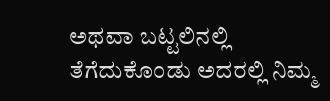ಅಥವಾ ಬಟ್ಟಲಿನಲ್ಲಿ ತೆಗೆದುಕೊಂಡು ಅದರಲ್ಲಿ ನಿಮ್ಮ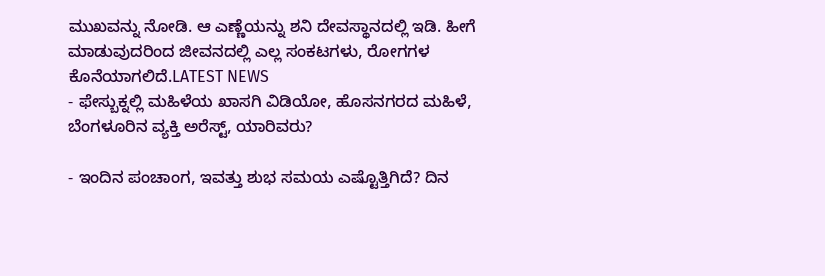ಮುಖವನ್ನು ನೋಡಿ. ಆ ಎಣ್ಣೆಯನ್ನು ಶನಿ ದೇವಸ್ಥಾನದಲ್ಲಿ ಇಡಿ. ಹೀಗೆ ಮಾಡುವುದರಿಂದ ಜೀವನದಲ್ಲಿ ಎಲ್ಲ ಸಂಕಟಗಳು, ರೋಗಗಳ ಕೊನೆಯಾಗಲಿದೆ.LATEST NEWS
- ಫೇಸ್ಬುಕ್ನಲ್ಲಿ ಮಹಿಳೆಯ ಖಾಸಗಿ ವಿಡಿಯೋ, ಹೊಸನಗರದ ಮಹಿಳೆ, ಬೆಂಗಳೂರಿನ ವ್ಯಕ್ತಿ ಅರೆಸ್ಟ್, ಯಾರಿವರು?

- ಇಂದಿನ ಪಂಚಾಂಗ, ಇವತ್ತು ಶುಭ ಸಮಯ ಎಷ್ಟೊತ್ತಿಗಿದೆ? ದಿನ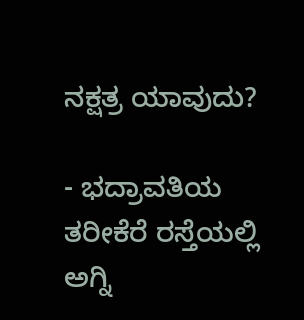ನಕ್ಷತ್ರ ಯಾವುದು?

- ಭದ್ರಾವತಿಯ ತರೀಕೆರೆ ರಸ್ತೆಯಲ್ಲಿ ಅಗ್ನಿ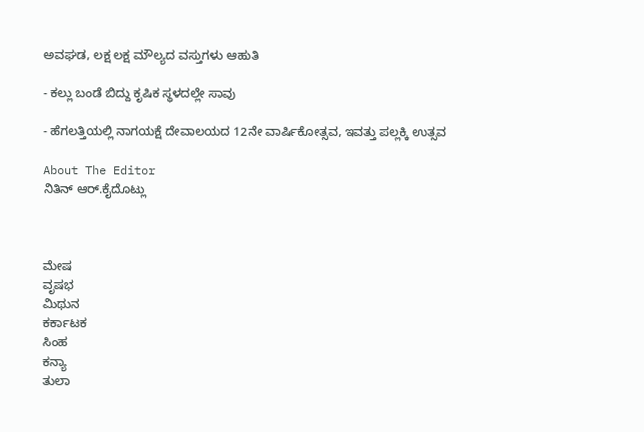ಅವಘಡ, ಲಕ್ಷ ಲಕ್ಷ ಮೌಲ್ಯದ ವಸ್ತುಗಳು ಆಹುತಿ

- ಕಲ್ಲು ಬಂಡೆ ಬಿದ್ದು ಕೃಷಿಕ ಸ್ಥಳದಲ್ಲೇ ಸಾವು

- ಹೆಗಲತ್ತಿಯಲ್ಲಿ ನಾಗಯಕ್ಷೆ ದೇವಾಲಯದ 12ನೇ ವಾರ್ಷಿಕೋತ್ಸವ, ಇವತ್ತು ಪಲ್ಲಕ್ಕಿ ಉತ್ಸವ

About The Editor
ನಿತಿನ್ ಆರ್.ಕೈದೊಟ್ಲು



ಮೇಷ
ವೃಷಭ
ಮಿಥುನ
ಕರ್ಕಾಟಕ
ಸಿಂಹ
ಕನ್ಯಾ
ತುಲಾ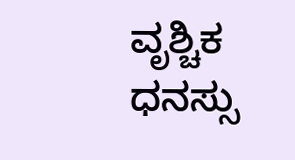ವೃಶ್ಚಿಕ
ಧನಸ್ಸು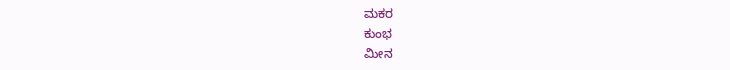ಮಕರ
ಕುಂಭ
ಮೀನ